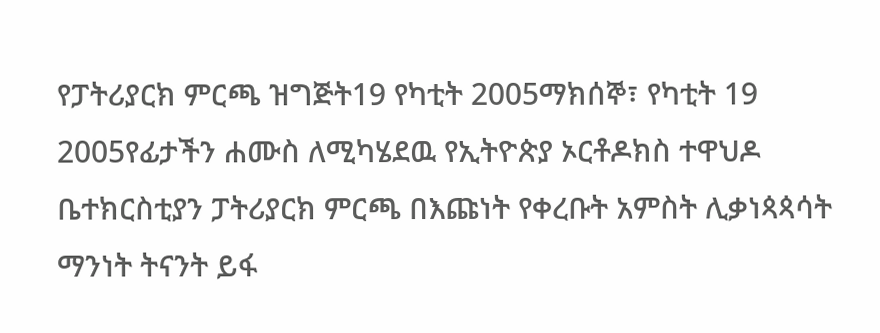የፓትሪያርክ ምርጫ ዝግጅት19 የካቲት 2005ማክሰኞ፣ የካቲት 19 2005የፊታችን ሐሙስ ለሚካሄደዉ የኢትዮጵያ ኦርቶዶክስ ተዋህዶ ቤተክርስቲያን ፓትሪያርክ ምርጫ በእጩነት የቀረቡት አምስት ሊቃነጳጳሳት ማንነት ትናንት ይፋ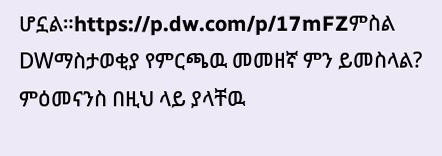ሆኗል።https://p.dw.com/p/17mFZምስል DWማስታወቂያ የምርጫዉ መመዘኛ ምን ይመስላል? ምዕመናንስ በዚህ ላይ ያላቸዉ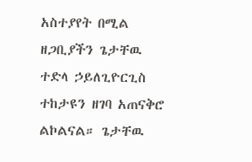አስተያየት በሚል ዘጋቢያችን ጌታቸዉ ተድላ ኃይለጊዮርጊስ ተከታዩን ዘገባ አጠናቅሮ ልኮልናል። ጌታቸዉ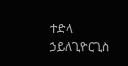ተድላ ኃይለጊዮርጊስ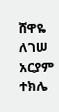ሸዋዬ ለገሠ አርያም ተክሌ